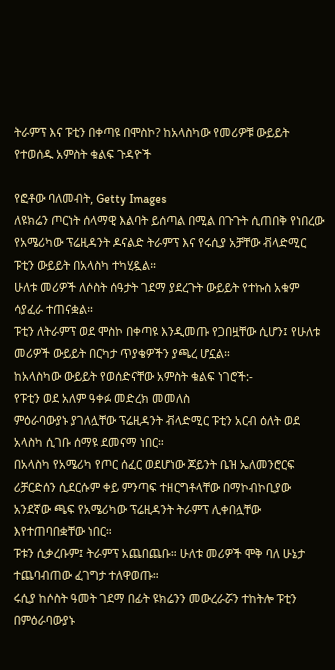ትራምፕ እና ፑቲን በቀጣዩ በሞስኮ? ከአላስካው የመሪዎቹ ውይይት የተወሰዱ አምስት ቁልፍ ጉዳዮች

የፎቶው ባለመብት, Getty Images
ለዩክሬን ጦርነት ሰላማዊ እልባት ይሰጣል በሚል በጉጉት ሲጠበቅ የነበረው የአሜሪካው ፕሬዚዳንት ዶናልድ ትራምፕ እና የሩሲያ አቻቸው ቭላድሚር ፑቲን ውይይት በአላስካ ተካሂዷል።
ሁለቱ መሪዎች ለሶስት ሰዓታት ገደማ ያደረጉት ውይይት የተኩስ አቁም ሳያፈራ ተጠናቋል።
ፑቲን ለትራምፕ ወደ ሞስኮ በቀጣዩ እንዲመጡ የጋበዟቸው ሲሆን፤ የሁለቱ መሪዎች ውይይት በርካታ ጥያቄዎችን ያጫረ ሆኗል።
ከአላስካው ውይይት የወሰድናቸው አምስት ቁልፍ ነገሮች:-
የፑቲን ወደ አለም ዓቀፉ መድረክ መመለስ
ምዕራባውያኑ ያገለሏቸው ፕሬዚዳንት ቭላድሚር ፑቲን አርብ ዕለት ወደ አላስካ ሲገቡ ሰማዩ ደመናማ ነበር።
በአላስካ የአሜሪካ የጦር ሰፈር ወደሆነው ጆይንት ቤዝ ኤለመንሮርፍ ሪቻርድሰን ሲደርሱም ቀይ ምንጣፍ ተዘርግቶላቸው በማኮብኮቢያው አንደኛው ጫፍ የአሜሪካው ፕሬዚዳንት ትራምፕ ሊቀበሏቸው እየተጠባበቋቸው ነበር።
ፑቱን ሲቃረቡም፤ ትራምፕ አጨበጨቡ። ሁለቱ መሪዎች ሞቅ ባለ ሁኔታ ተጨባብጠው ፈገግታ ተለዋወጡ።
ሩሲያ ከሶስት ዓመት ገደማ በፊት ዩክሬንን መውረራሯን ተከትሎ ፑቲን በምዕራባውያኑ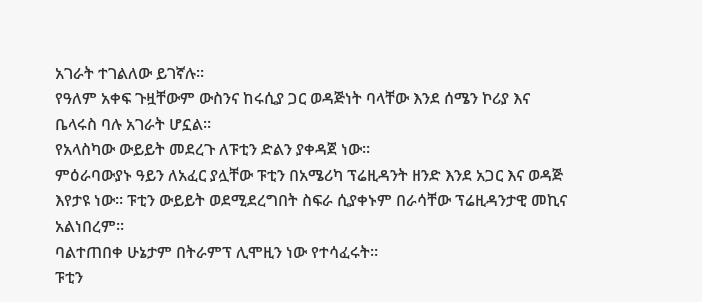አገራት ተገልለው ይገኛሉ።
የዓለም አቀፍ ጉዟቸውም ውስንና ከሩሲያ ጋር ወዳጅነት ባላቸው እንደ ሰሜን ኮሪያ እና ቤላሩስ ባሉ አገራት ሆኗል።
የአላስካው ውይይት መደረጉ ለፑቲን ድልን ያቀዳጀ ነው።
ምዕራባውያኑ ዓይን ለአፈር ያሏቸው ፑቲን በአሜሪካ ፕሬዚዳንት ዘንድ እንደ አጋር እና ወዳጅ እየታዩ ነው። ፑቲን ውይይት ወደሚደረግበት ስፍራ ሲያቀኑም በራሳቸው ፕሬዚዳንታዊ መኪና አልነበረም።
ባልተጠበቀ ሁኔታም በትራምፕ ሊሞዚን ነው የተሳፈሩት።
ፑቲን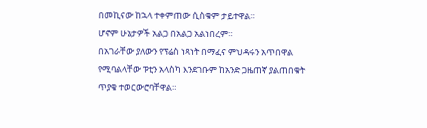በመኪናው ከኋላ ተቀምጠው ሲስቁም ታይተዋል።
ሆኖም ሁኔታዎች አልጋ በአልጋ አልነበረም።
በአገራቸው ያለውን የፕሬስ ነጻነት በማፈና ምህዳሩን አጥበዋል የሚባልላቸው ፑቲን አላስካ እንደገቡም ከአንድ ጋዜጠኛ ያልጠበቁት ጥያቄ ተወርውሮባቸዋል።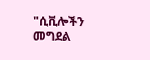"ሲቪሎችን መግደል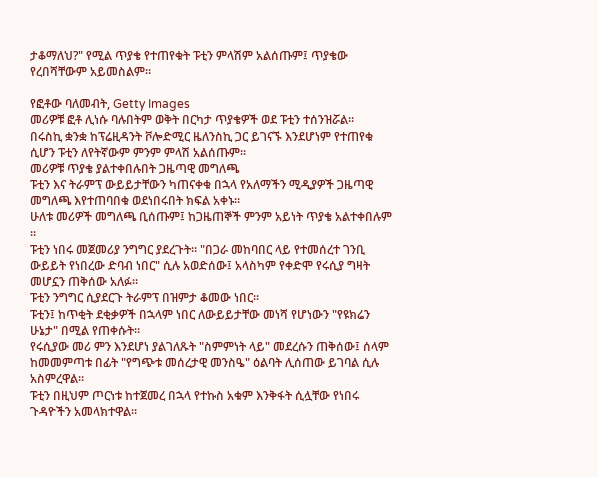ታቆማለህ?" የሚል ጥያቄ የተጠየቁት ፑቲን ምላሽም አልሰጡም፤ ጥያቄው የረበሻቸውም አይመስልም።

የፎቶው ባለመብት, Getty Images
መሪዎቹ ፎቶ ሊነሱ ባሉበትም ወቅት በርካታ ጥያቄዎች ወደ ፑቲን ተሰንዝሯል።
በሩስኪ ቋንቋ ከፕሬዚዳንት ቮሎድሚር ዜለንስኪ ጋር ይገናኙ እንደሆነም የተጠየቁ ሲሆን ፑቲን ለየትኛውም ምንም ምላሽ አልሰጡም።
መሪዎቹ ጥያቄ ያልተቀበሉበት ጋዜጣዊ መግለጫ
ፑቲን እና ትራምፕ ውይይታቸውን ካጠናቀቁ በኋላ የአለማችን ሚዲያዎች ጋዜጣዊ መግለጫ እየተጠባበቁ ወደነበሩበት ክፍል አቀኑ።
ሁለቱ መሪዎች መግለጫ ቢሰጡም፤ ከጋዜጠኞች ምንም አይነት ጥያቄ አልተቀበሉም ።
ፑቲን ነበሩ መጀመሪያ ንግግር ያደረጉት። "በጋራ መከባበር ላይ የተመሰረተ ገንቢ ውይይት የነበረው ድባብ ነበር" ሲሉ አወድሰው፤ አላስካም የቀድሞ የሩሲያ ግዛት መሆኗን ጠቅሰው አለፉ።
ፑቲን ንግግር ሲያደርጉ ትራምፕ በዝምታ ቆመው ነበር።
ፑቲን፤ ከጥቂት ደቂቃዎች በኋላም ነበር ለውይይታቸው መነሻ የሆነውን "የዩክሬን ሁኔታ" በሚል የጠቀሱት።
የሩሲያው መሪ ምን እንደሆነ ያልገለጹት "ስምምነት ላይ" መደረሱን ጠቅሰው፤ ሰላም ከመመምጣቱ በፊት "የግጭቱ መሰረታዊ መንስዔ" ዕልባት ሊሰጠው ይገባል ሲሉ አስምረዋል።
ፑቲን በዚህም ጦርነቱ ከተጀመረ በኋላ የተኩስ አቁም እንቅፋት ሲሏቸው የነበሩ ጉዳዮችን አመላክተዋል።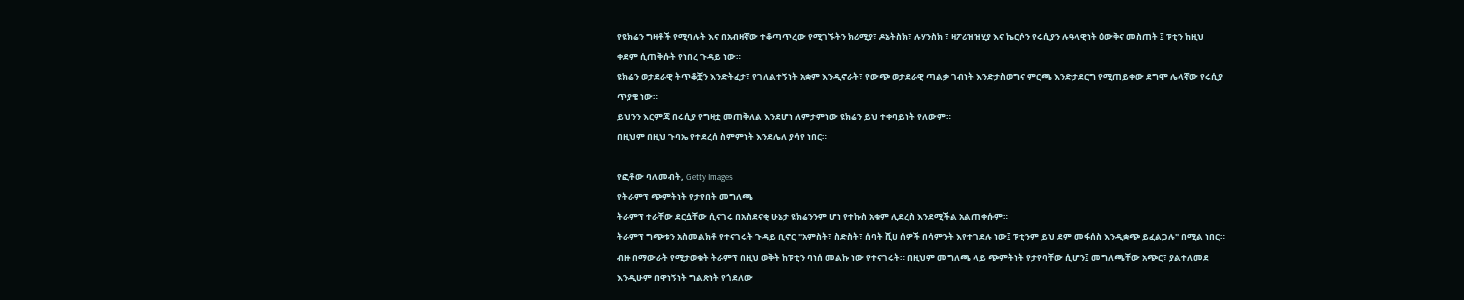የዩክሬን ግዛቶች የሚባሉት እና በአብዛኛው ተቆጣጥረው የሚገኙትን ክሪሚያ፣ ዶኔትስክ፣ ሉሃንስክ ፣ ዛፖሪዝዝሂያ እና ኬርሶን የሩሲያን ሉዓላዊነት ዕውቅና መስጠት ፤ ፑቲን ከዚህ ቀደም ሲጠቅሱት የነበረ ጉዳይ ነው።
ዩክሬን ወታደራዊ ትጥቆቿን እንድትፈታ፣ የገለልተኝነት አቋም እንዲኖራት፣ የውጭ ወታደራዊ ጣልቃ ገብነት እንድታስወግና ምርጫ እንድታደርግ የሚጠይቀው ደግሞ ሌላኛው የሩሲያ ጥያቄ ነው።
ይህንን እርምጃ በሩሲያ የግዛቷ መጠቅለል እንደሆነ ለምታምነው ዩክሬን ይህ ተቀባይነት የለውም።
በዚህም በዚህ ጉባኤ የተደረሰ ስምምነት እንደሌለ ያሳየ ነበር።

የፎቶው ባለመብት, Getty Images
የትራምፕ ጭምትነት የታየበት መግለጫ
ትራምፕ ተራቸው ደርሷቸው ሲናገሩ በአስደናቂ ሁኔታ ዩክሬንንም ሆነ የተኩስ አቁም ሊደረስ እንደሚችል አልጠቀሱም።
ትራምፕ ግጭቱን አስመልክቶ የተናገሩት ጉዳይ ቢኖር "አምስት፣ ስድስት፣ ሰባት ሺሀ ሰዎች በሳምንት እየተገደሉ ነው፤ ፑቲንም ይህ ደም መፋሰስ እንዲቋጭ ይፈልጋሉ" በሚል ነበር።
ብዙ በማውራት የሚታወቁት ትራምፕ በዚህ ወቅት ከፑቲን ባነሰ መልኩ ነው የተናገሩት። በዚህም መግለጫ ላይ ጭምትነት የታየባቸው ሲሆን፤ መግለጫቸው አጭር፣ ያልተለመደ እንዲሁም በዋነኝነት ግልጽነት የጎደለው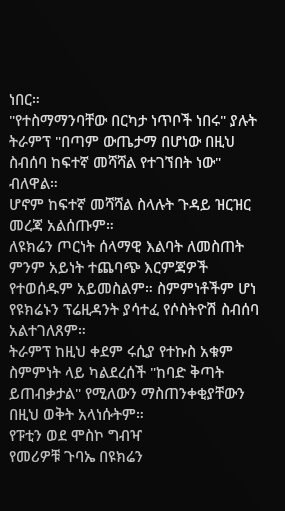ነበር።
"የተስማማንባቸው በርካታ ነጥቦች ነበሩ" ያሉት ትራምፕ "በጣም ውጤታማ በሆነው በዚህ ስብሰባ ከፍተኛ መሻሻል የተገኘበት ነው" ብለዋል።
ሆኖም ከፍተኛ መሻሻል ስላሉት ጉዳይ ዝርዝር መረጃ አልሰጡም።
ለዩክሬን ጦርነት ሰላማዊ እልባት ለመስጠት ምንም አይነት ተጨባጭ እርምጃዎች የተወሰዱም አይመስልም። ስምምነቶችም ሆነ የዩክሬኑን ፕሬዚዳንት ያሳተፈ የሶስትዮሽ ስብሰባ አልተገለጸም።
ትራምፕ ከዚህ ቀደም ሩሲያ የተኩስ አቁም ስምምነት ላይ ካልደረሰች "ከባድ ቅጣት ይጠብቃታል" የሚለውን ማስጠንቀቂያቸውን በዚህ ወቅት አላነሱትም።
የፑቲን ወደ ሞስኮ ግብዣ
የመሪዎቹ ጉባኤ በዩክሬን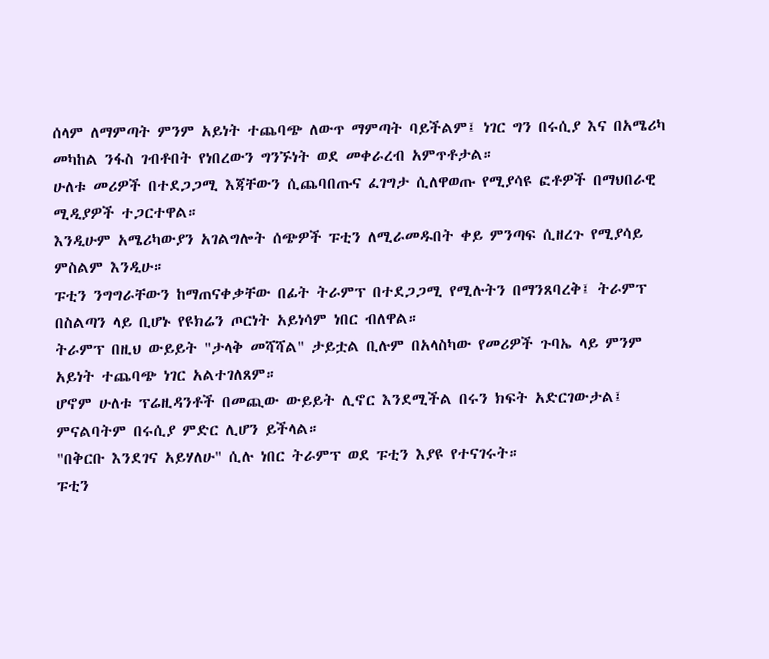ሰላም ለማምጣት ምንም አይነት ተጨባጭ ለውጥ ማምጣት ባይችልም፤ ነገር ግን በሩሲያ እና በአሜሪካ መካከል ንፋስ ገብቶበት የነበረውን ግንኙነት ወደ መቀራረብ አምጥቶታል።
ሁለቱ መሪዎች በተደጋጋሚ እጃቸውን ሲጨባበጡና ፈገግታ ሲለዋወጡ የሚያሳዩ ፎቶዎች በማህበራዊ ሚዲያዎች ተጋርተዋል።
እንዲሁም አሜሪካውያን አገልግሎት ሰጭዎች ፑቲን ለሚራመዱበት ቀይ ምንጣፍ ሲዘረጉ የሚያሳይ ምስልም እንዲሁ።
ፑቲን ንግግራቸውን ከማጠናቀቃቸው በፊት ትራምፕ በተደጋጋሚ የሚሉትን በማንጸባረቅ፤ ትራምፕ በስልጣን ላይ ቢሆኑ የዩክሬን ጦርነት አይነሳም ነበር ብለዋል።
ትራምፕ በዚህ ውይይት "ታላቅ መሻሻል" ታይቷል ቢሉም በአላስካው የመሪዎች ጉባኤ ላይ ምንም አይነት ተጨባጭ ነገር አልተገለጸም።
ሆኖም ሁለቱ ፕሬዚዳንቶች በመጪው ውይይት ሊኖር እንደሚችል በሩን ክፍት አድርገውታል፤
ምናልባትም በሩሲያ ምድር ሊሆን ይችላል።
"በቅርቡ እንደገና አይሃለሁ" ሲሉ ነበር ትራምፕ ወደ ፑቲን እያዩ የተናገሩት።
ፑቲን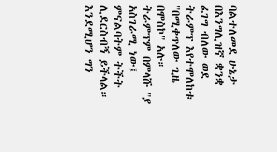ባልተለመደ ሁኔታ በእንግሊዝኛ ቋንቋ ፈገግ ብለው ወደ ትራምፕ እየተሞለከቱ "በሚቀጥለው ጊዜ በሞስኮ" አሉ።
ትራምፕም በምላሹ "ያ አስገራሚ ነው፤ ምናልባትም ትችት ሊደርስብኝ ይችላል። እንደሚሆን ግን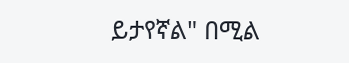ይታየኛል" በሚል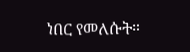ነበር የመለሱት።